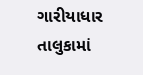ગારીયાધાર તાલુકામાં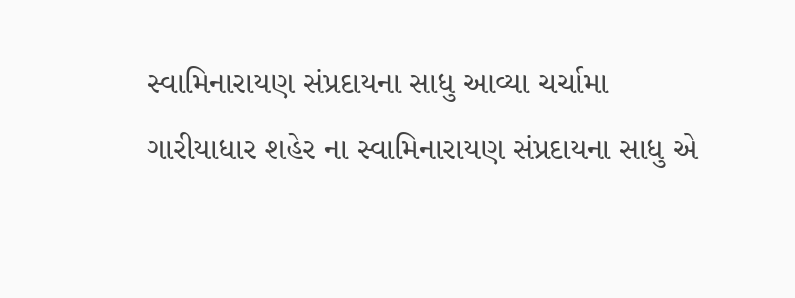સ્વામિનારાયણ સંપ્રદાયના સાધુ આવ્યા ચર્ચામા
ગારીયાધાર શહેર ના સ્વામિનારાયણ સંપ્રદાયના સાધુ એ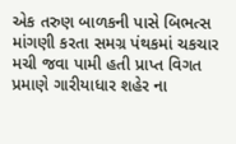એક તરુણ બાળકની પાસે બિભત્સ માંગણી કરતા સમગ્ર પંથકમાં ચકચાર મચી જવા પામી હતી પ્રાપ્ત વિગત પ્રમાણે ગારીયાધાર શહેર ના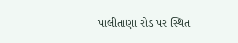પાલીતાણા રોડ પર સ્થિત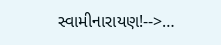સ્વામીનારાયણ!-->…